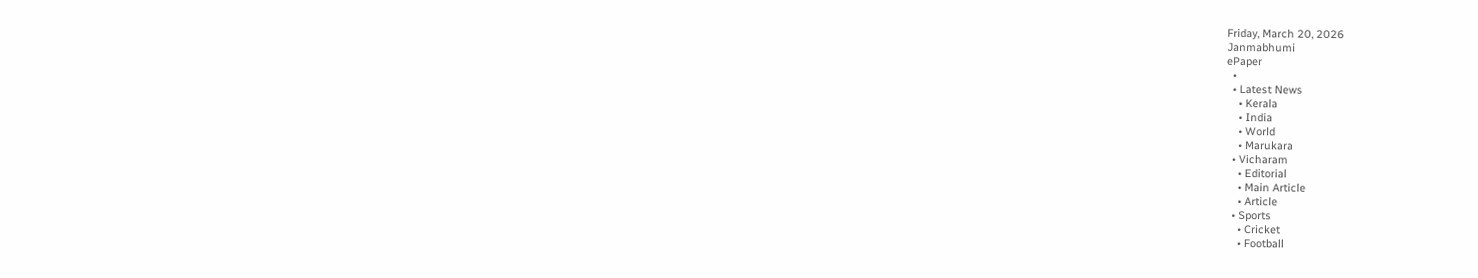Friday, March 20, 2026
Janmabhumi
ePaper
  •
  • Latest News
    • Kerala
    • India
    • World
    • Marukara
  • Vicharam
    • Editorial
    • Main Article
    • Article
  • Sports
    • Cricket
    • Football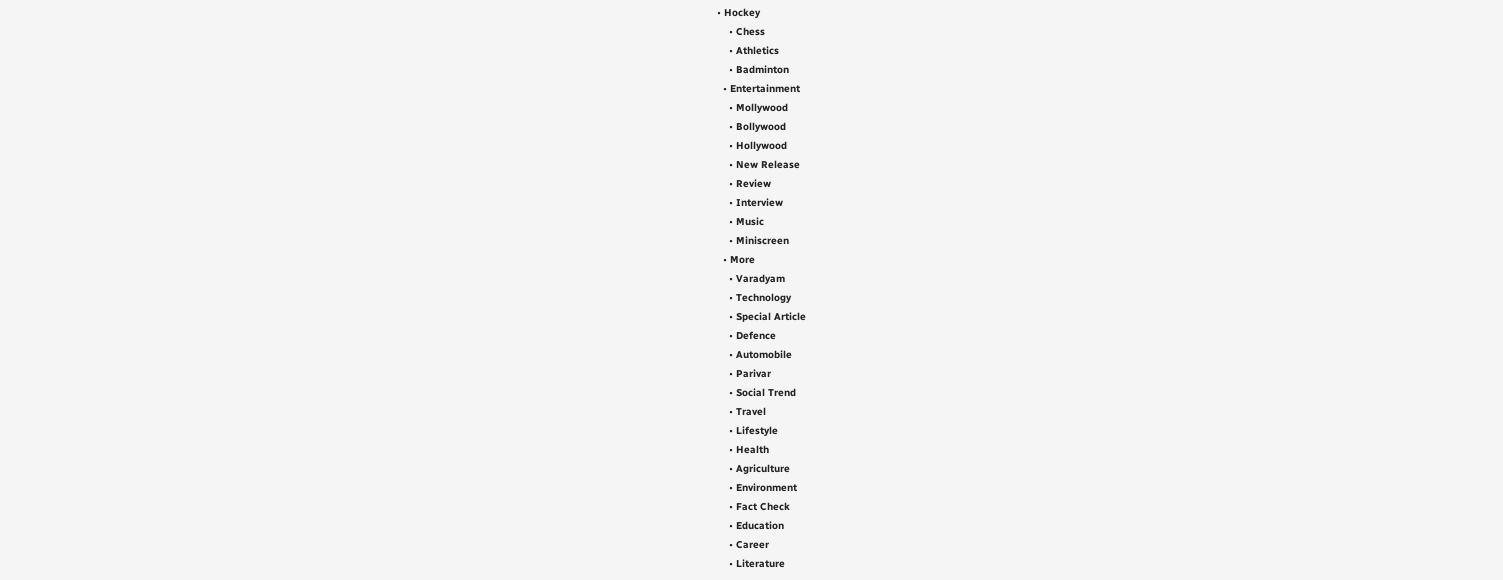• Hockey
    • Chess
    • Athletics
    • Badminton
  • Entertainment
    • Mollywood
    • Bollywood
    • Hollywood
    • New Release
    • Review
    • Interview
    • Music
    • Miniscreen
  • More
    • Varadyam
    • Technology
    • Special Article
    • Defence
    • Automobile
    • Parivar
    • Social Trend
    • Travel
    • Lifestyle
    • Health
    • Agriculture
    • Environment
    • Fact Check
    • Education
    • Career
    • Literature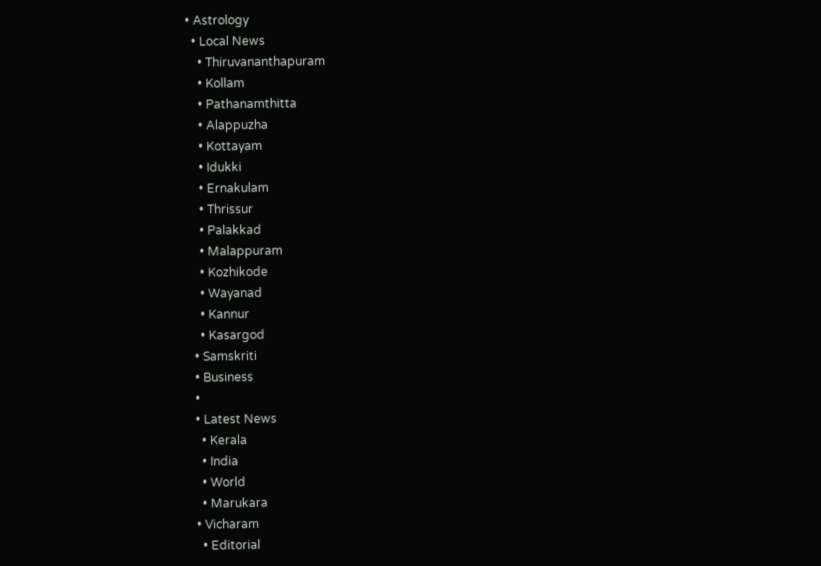• Astrology
  • Local News
    • Thiruvananthapuram
    • Kollam
    • Pathanamthitta
    • Alappuzha
    • Kottayam
    • Idukki
    • Ernakulam
    • Thrissur
    • Palakkad
    • Malappuram
    • Kozhikode
    • Wayanad
    • Kannur
    • Kasargod
  • Samskriti
  • Business
  •
  • Latest News
    • Kerala
    • India
    • World
    • Marukara
  • Vicharam
    • Editorial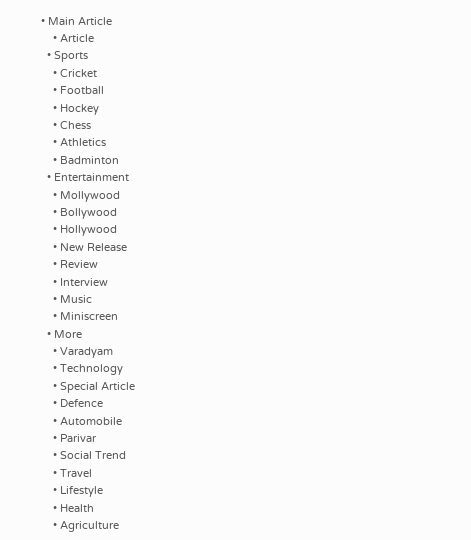• Main Article
    • Article
  • Sports
    • Cricket
    • Football
    • Hockey
    • Chess
    • Athletics
    • Badminton
  • Entertainment
    • Mollywood
    • Bollywood
    • Hollywood
    • New Release
    • Review
    • Interview
    • Music
    • Miniscreen
  • More
    • Varadyam
    • Technology
    • Special Article
    • Defence
    • Automobile
    • Parivar
    • Social Trend
    • Travel
    • Lifestyle
    • Health
    • Agriculture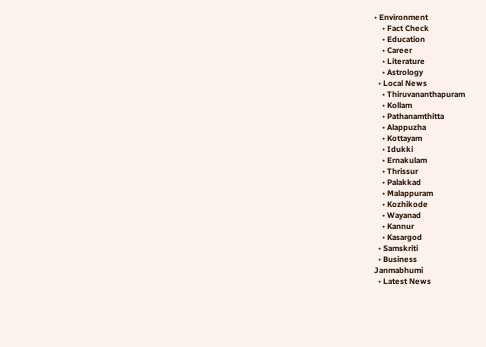• Environment
    • Fact Check
    • Education
    • Career
    • Literature
    • Astrology
  • Local News
    • Thiruvananthapuram
    • Kollam
    • Pathanamthitta
    • Alappuzha
    • Kottayam
    • Idukki
    • Ernakulam
    • Thrissur
    • Palakkad
    • Malappuram
    • Kozhikode
    • Wayanad
    • Kannur
    • Kasargod
  • Samskriti
  • Business
Janmabhumi
  • Latest News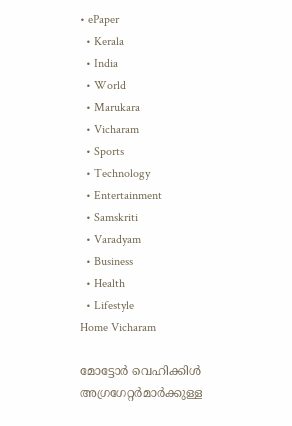• ePaper
  • Kerala
  • India
  • World
  • Marukara
  • Vicharam
  • Sports
  • Technology
  • Entertainment
  • Samskriti
  • Varadyam
  • Business
  • Health
  • Lifestyle
Home Vicharam

മോട്ടോര്‍ വെഹിക്കിള്‍ അഗ്രഗേറ്റര്‍മാര്‍ക്കുള്ള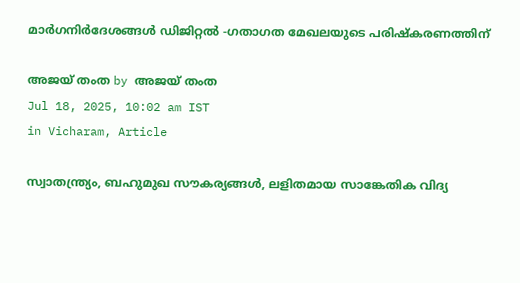മാര്‍ഗനിര്‍ദേശങ്ങള്‍ ഡിജിറ്റല്‍ -ഗതാഗത മേഖലയുടെ പരിഷ്‌കരണത്തിന്

അജയ് തംത by അജയ് തംത
Jul 18, 2025, 10:02 am IST
in Vicharam, Article

സ്വാതന്ത്ര്യം, ബഹുമുഖ സൗകര്യങ്ങള്‍, ലളിതമായ സാങ്കേതിക വിദ്യ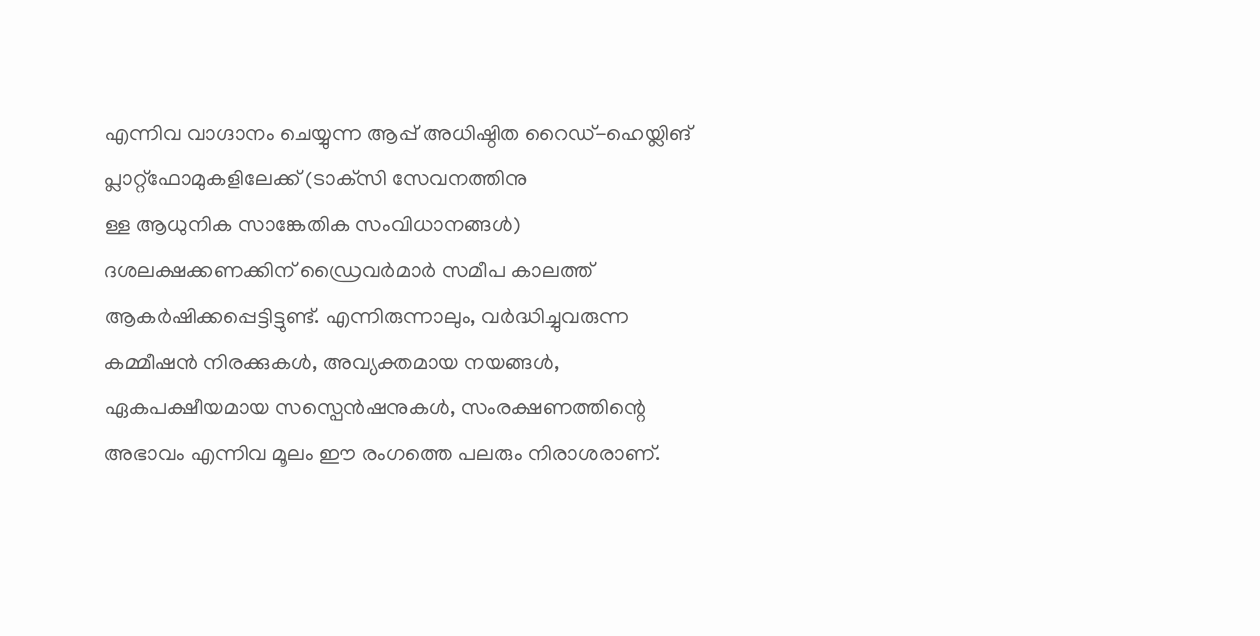എന്നിവ വാഗ്ദാനം ചെയ്യുന്ന ആപ്പ് അധിഷ്ഠിത റൈഡ്-ഹെയ്ലിങ് പ്ലാറ്റ്ഫോമുകളിലേക്ക് (ടാക്‌സി സേവനത്തിനു
ള്ള ആധുനിക സാങ്കേതിക സംവിധാനങ്ങള്‍) ദശലക്ഷക്കണക്കിന് ഡ്രൈവര്‍മാര്‍ സമീപ കാലത്ത് ആകര്‍ഷിക്കപ്പെട്ടിട്ടുണ്ട്. എന്നിരുന്നാലും, വര്‍ദ്ധിച്ചുവരുന്ന കമ്മീഷന്‍ നിരക്കുകള്‍, അവ്യക്തമായ നയങ്ങള്‍, ഏകപക്ഷീയമായ സസ്പെന്‍ഷനുകള്‍, സംരക്ഷണത്തിന്റെ അഭാവം എന്നിവ മൂലം ഈ രംഗത്തെ പലരും നിരാശരാണ്.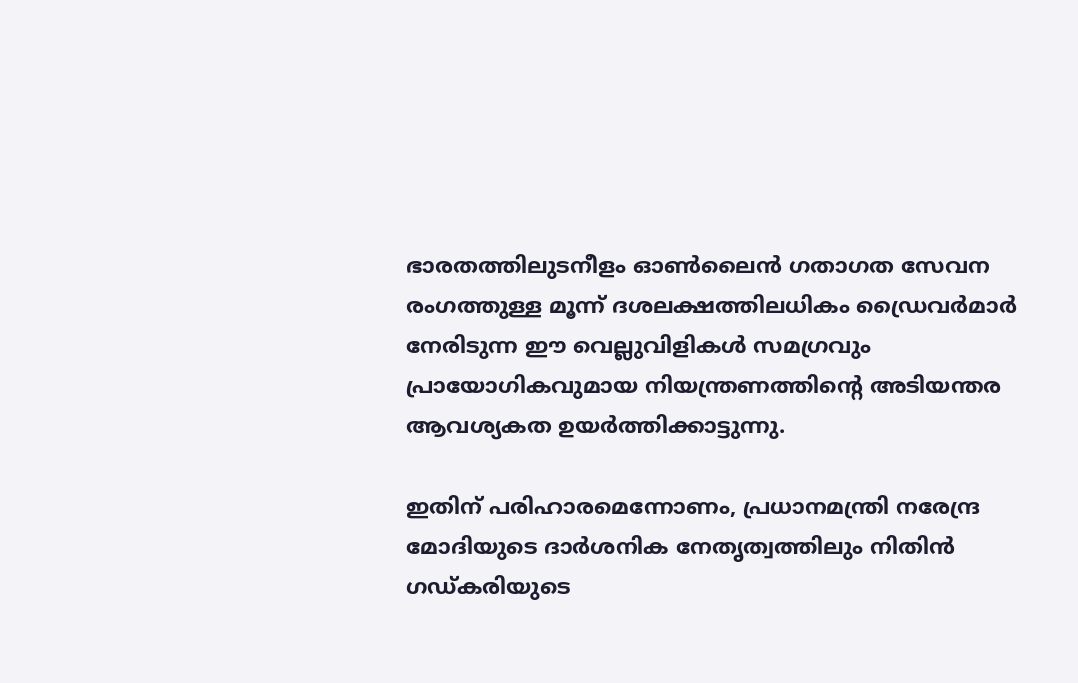ഭാരതത്തിലുടനീളം ഓണ്‍ലൈന്‍ ഗതാഗത സേവന രംഗത്തുള്ള മൂന്ന് ദശലക്ഷത്തിലധികം ഡ്രൈവര്‍മാര്‍ നേരിടുന്ന ഈ വെല്ലുവിളികള്‍ സമഗ്രവും പ്രായോഗികവുമായ നിയന്ത്രണത്തിന്റെ അടിയന്തര ആവശ്യകത ഉയര്‍ത്തിക്കാട്ടുന്നു.

ഇതിന് പരിഹാരമെന്നോണം, പ്രധാനമന്ത്രി നരേന്ദ്ര മോദിയുടെ ദാര്‍ശനിക നേതൃത്വത്തിലും നിതിന്‍ ഗഡ്കരിയുടെ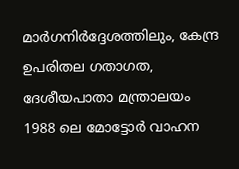മാര്‍ഗനിര്‍ദ്ദേശത്തിലും, കേന്ദ്ര ഉപരിതല ഗതാഗത, ദേശീയപാതാ മന്ത്രാലയം 1988 ലെ മോട്ടോര്‍ വാഹന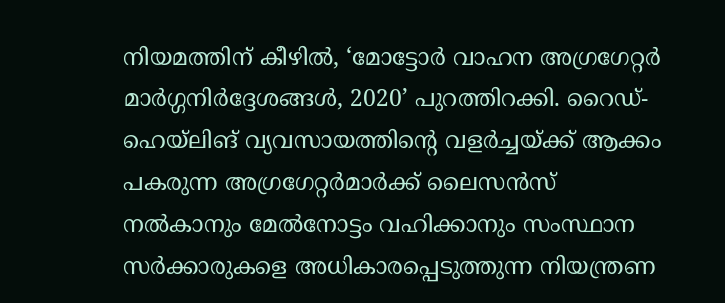നിയമത്തിന് കീഴില്‍, ‘മോട്ടോര്‍ വാഹന അഗ്രഗേറ്റര്‍ മാര്‍ഗ്ഗനിര്‍ദ്ദേശങ്ങള്‍, 2020’ പുറത്തിറക്കി. റൈഡ്-ഹെയ്ലിങ് വ്യവസായത്തിന്റെ വളര്‍ച്ചയ്‌ക്ക് ആക്കം പകരുന്ന അഗ്രഗേറ്റര്‍മാര്‍ക്ക് ലൈസന്‍സ് നല്‍കാനും മേല്‍നോട്ടം വഹിക്കാനും സംസ്ഥാന സര്‍ക്കാരുകളെ അധികാരപ്പെടുത്തുന്ന നിയന്ത്രണ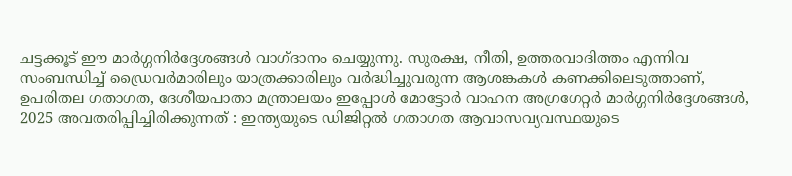ചട്ടക്കൂട് ഈ മാര്‍ഗ്ഗനിര്‍ദ്ദേശങ്ങള്‍ വാഗ്ദാനം ചെയ്യുന്നു. സുരക്ഷ, നീതി, ഉത്തരവാദിത്തം എന്നിവ സംബന്ധിച്ച് ഡ്രൈവര്‍മാരിലും യാത്രക്കാരിലും വര്‍ദ്ധിച്ചുവരുന്ന ആശങ്കകള്‍ കണക്കിലെടുത്താണ്, ഉപരിതല ഗതാഗത, ദേശീയപാതാ മന്ത്രാലയം ഇപ്പോള്‍ മോട്ടോര്‍ വാഹന അഗ്രഗേറ്റര്‍ മാര്‍ഗ്ഗനിര്‍ദ്ദേശങ്ങള്‍, 2025 അവതരിപ്പിച്ചിരിക്കുന്നത് : ഇന്ത്യയുടെ ഡിജിറ്റല്‍ ഗതാഗത ആവാസവ്യവസ്ഥയുടെ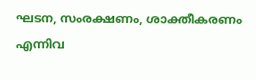ഘടന, സംരക്ഷണം, ശാക്തീകരണം എന്നിവ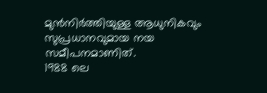മുന്‍നിര്‍ത്തിയുള്ള ആധുനികവും സുപ്രധാനവുമായ നയ സമീപനമാണിത്.
1988 ലെ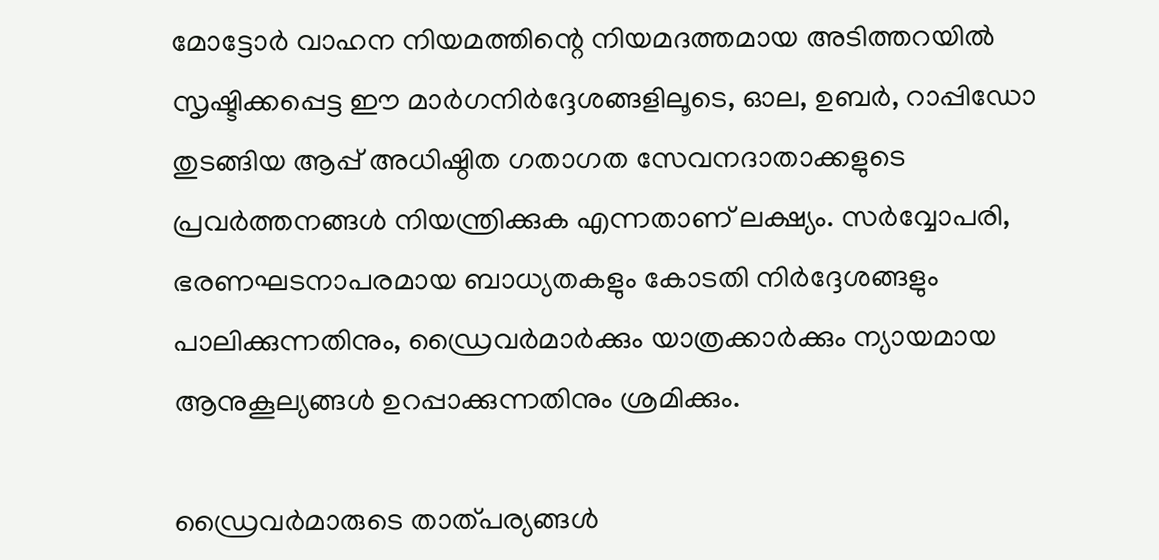മോട്ടോര്‍ വാഹന നിയമത്തിന്റെ നിയമദത്തമായ അടിത്തറയില്‍ സൃഷ്ടിക്കപ്പെട്ട ഈ മാര്‍ഗനിര്‍ദ്ദേശങ്ങളിലൂടെ, ഓല, ഉബര്‍, റാപ്പിഡോ തുടങ്ങിയ ആപ്പ് അധിഷ്ഠിത ഗതാഗത സേവനദാതാക്കളുടെ പ്രവര്‍ത്തനങ്ങള്‍ നിയന്ത്രിക്കുക എന്നതാണ് ലക്ഷ്യം. സര്‍വ്വോപരി, ഭരണഘടനാപരമായ ബാധ്യതകളും കോടതി നിര്‍ദ്ദേശങ്ങളും പാലിക്കുന്നതിനും, ഡ്രൈവര്‍മാര്‍ക്കും യാത്രക്കാര്‍ക്കും ന്യായമായ ആനുകൂല്യങ്ങള്‍ ഉറപ്പാക്കുന്നതിനും ശ്രമിക്കും.

ഡ്രൈവര്‍മാരുടെ താത്പര്യങ്ങള്‍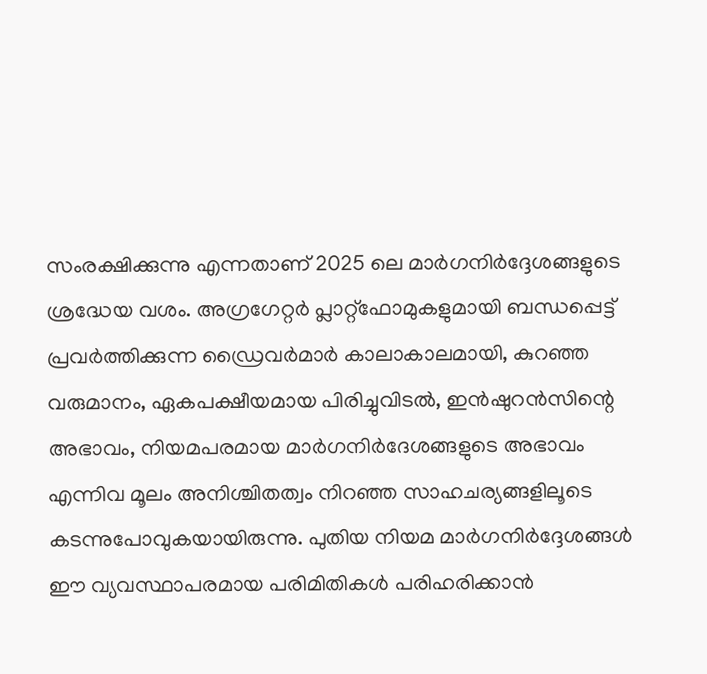സംരക്ഷിക്കുന്നു എന്നതാണ് 2025 ലെ മാര്‍ഗനിര്‍ദ്ദേശങ്ങളുടെ ശ്രദ്ധേയ വശം. അഗ്രഗേറ്റര്‍ പ്ലാറ്റ്ഫോമുകളുമായി ബന്ധപ്പെട്ട് പ്രവര്‍ത്തിക്കുന്ന ഡ്രൈവര്‍മാര്‍ കാലാകാലമായി, കുറഞ്ഞ വരുമാനം, ഏകപക്ഷീയമായ പിരിച്ചുവിടല്‍, ഇന്‍ഷുറന്‍സിന്റെ അഭാവം, നിയമപരമായ മാര്‍ഗനിര്‍ദേശങ്ങളുടെ അഭാവം എന്നിവ മൂലം അനിശ്ചിതത്വം നിറഞ്ഞ സാഹചര്യങ്ങളിലൂടെ കടന്നുപോവുകയായിരുന്നു. പുതിയ നിയമ മാര്‍ഗനിര്‍ദ്ദേശങ്ങള്‍ ഈ വ്യവസ്ഥാപരമായ പരിമിതികള്‍ പരിഹരിക്കാന്‍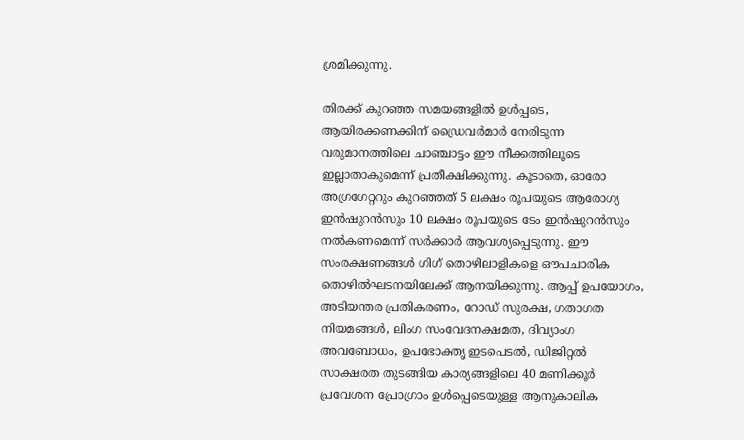ശ്രമിക്കുന്നു.

തിരക്ക് കുറഞ്ഞ സമയങ്ങളില്‍ ഉള്‍പ്പടെ, ആയിരക്കണക്കിന് ഡ്രൈവര്‍മാര്‍ നേരിടുന്ന വരുമാനത്തിലെ ചാഞ്ചാട്ടം ഈ നീക്കത്തിലൂടെ ഇല്ലാതാകുമെന്ന് പ്രതീക്ഷിക്കുന്നു. കൂടാതെ, ഓരോ അഗ്രഗേറ്ററും കുറഞ്ഞത് 5 ലക്ഷം രൂപയുടെ ആരോഗ്യ ഇന്‍ഷുറന്‍സും 10 ലക്ഷം രൂപയുടെ ടേം ഇന്‍ഷുറന്‍സും നല്‍കണമെന്ന് സര്‍ക്കാര്‍ ആവശ്യപ്പെടുന്നു. ഈ സംരക്ഷണങ്ങള്‍ ഗിഗ് തൊഴിലാളികളെ ഔപചാരിക തൊഴില്‍ഘടനയിലേക്ക് ആനയിക്കുന്നു. ആപ്പ് ഉപയോഗം, അടിയന്തര പ്രതികരണം, റോഡ് സുരക്ഷ, ഗതാഗത നിയമങ്ങള്‍, ലിംഗ സംവേദനക്ഷമത, ദിവ്യാംഗ അവബോധം, ഉപഭോക്തൃ ഇടപെടല്‍, ഡിജിറ്റല്‍ സാക്ഷരത തുടങ്ങിയ കാര്യങ്ങളിലെ 40 മണിക്കൂര്‍ പ്രവേശന പ്രോഗ്രാം ഉള്‍പ്പെടെയുള്ള ആനുകാലിക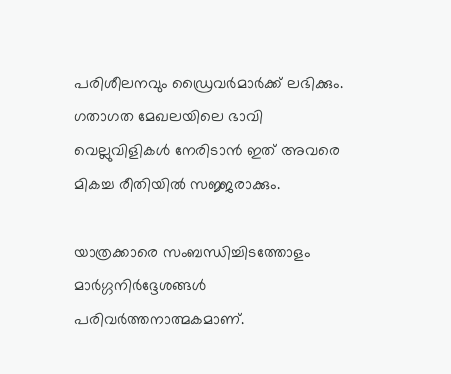പരിശീലനവും ഡ്രൈവര്‍മാര്‍ക്ക് ലഭിക്കും. ഗതാഗത മേഖലയിലെ ഭാവി വെല്ലുവിളികള്‍ നേരിടാന്‍ ഇത് അവരെ മികച്ച രീതിയില്‍ സജ്ജരാക്കും.

യാത്രക്കാരെ സംബന്ധിച്ചിടത്തോളം മാര്‍ഗ്ഗനിര്‍ദ്ദേശങ്ങള്‍ പരിവര്‍ത്തനാത്മകമാണ്.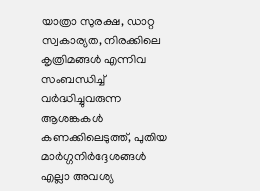യാത്രാ സുരക്ഷ, ഡാറ്റ സ്വകാര്യത, നിരക്കിലെ കൃത്രിമങ്ങള്‍ എന്നിവ സംബന്ധിച്ച് വര്‍ദ്ധിച്ചുവരുന്ന ആശങ്കകള്‍ കണക്കിലെടുത്ത്, പുതിയ മാര്‍ഗ്ഗനിര്‍ദ്ദേശങ്ങള്‍ എല്ലാ അവശ്യ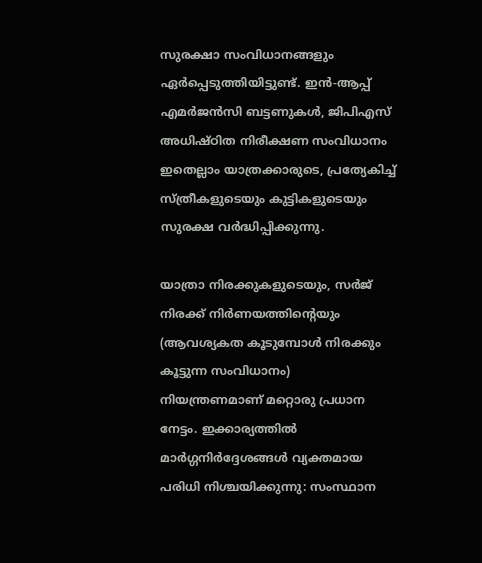സുരക്ഷാ സംവിധാനങ്ങളും ഏര്‍പ്പെടുത്തിയിട്ടുണ്ട്. ഇന്‍-ആപ്പ് എമര്‍ജന്‍സി ബട്ടണുകള്‍, ജിപിഎസ് അധിഷ്ഠിത നിരീക്ഷണ സംവിധാനം ഇതെല്ലാം യാത്രക്കാരുടെ, പ്രത്യേകിച്ച് സ്ത്രീകളുടെയും കുട്ടികളുടെയും സുരക്ഷ വര്‍ദ്ധിപ്പിക്കുന്നു.

യാത്രാ നിരക്കുകളുടെയും, സര്‍ജ് നിരക്ക് നിര്‍ണയത്തിന്റെയും (ആവശ്യകത കൂടുമ്പോള്‍ നിരക്കും കൂട്ടുന്ന സംവിധാനം) നിയന്ത്രണമാണ് മറ്റൊരു പ്രധാന നേട്ടം. ഇക്കാര്യത്തില്‍ മാര്‍ഗ്ഗനിര്‍ദ്ദേശങ്ങള്‍ വ്യക്തമായ പരിധി നിശ്ചയിക്കുന്നു: സംസ്ഥാന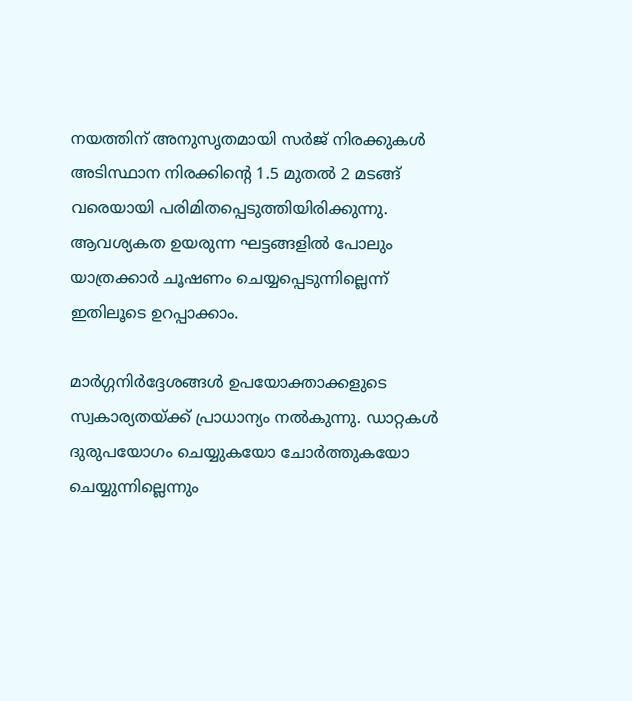നയത്തിന് അനുസൃതമായി സര്‍ജ് നിരക്കുകള്‍ അടിസ്ഥാന നിരക്കിന്റെ 1.5 മുതല്‍ 2 മടങ്ങ് വരെയായി പരിമിതപ്പെടുത്തിയിരിക്കുന്നു. ആവശ്യകത ഉയരുന്ന ഘട്ടങ്ങളില്‍ പോലും യാത്രക്കാര്‍ ചൂഷണം ചെയ്യപ്പെടുന്നില്ലെന്ന് ഇതിലൂടെ ഉറപ്പാക്കാം.

മാര്‍ഗ്ഗനിര്‍ദ്ദേശങ്ങള്‍ ഉപയോക്താക്കളുടെ സ്വകാര്യതയ്‌ക്ക് പ്രാധാന്യം നല്‍കുന്നു. ഡാറ്റകള്‍ ദുരുപയോഗം ചെയ്യുകയോ ചോര്‍ത്തുകയോ ചെയ്യുന്നില്ലെന്നും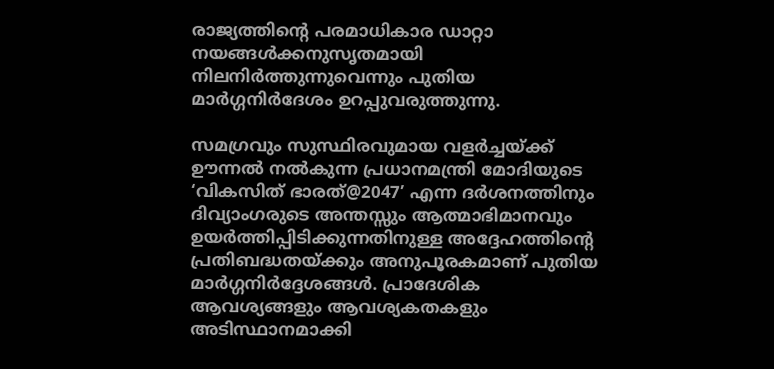രാജ്യത്തിന്റെ പരമാധികാര ഡാറ്റാ നയങ്ങള്‍ക്കനുസൃതമായി നിലനിര്‍ത്തുന്നുവെന്നും പുതിയ മാര്‍ഗ്ഗനിര്‍ദേശം ഉറപ്പുവരുത്തുന്നു.

സമഗ്രവും സുസ്ഥിരവുമായ വളര്‍ച്ചയ്‌ക്ക് ഊന്നല്‍ നല്‍കുന്ന പ്രധാനമന്ത്രി മോദിയുടെ ‘വികസിത് ഭാരത്@2047’ എന്ന ദര്‍ശനത്തിനും ദിവ്യാംഗരുടെ അന്തസ്സും ആത്മാഭിമാനവും ഉയര്‍ത്തിപ്പിടിക്കുന്നതിനുള്ള അദ്ദേഹത്തിന്റെ പ്രതിബദ്ധതയ്‌ക്കും അനുപൂരകമാണ് പുതിയ മാര്‍ഗ്ഗനിര്‍ദ്ദേശങ്ങള്‍. പ്രാദേശിക ആവശ്യങ്ങളും ആവശ്യകതകളും അടിസ്ഥാനമാക്കി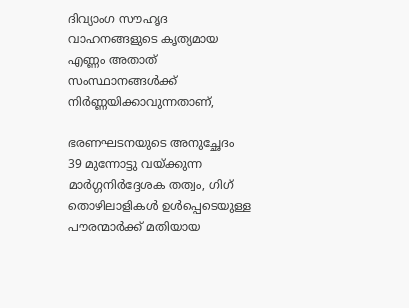ദിവ്യാംഗ സൗഹൃദ വാഹനങ്ങളുടെ കൃത്യമായ എണ്ണം അതാത് സംസ്ഥാനങ്ങള്‍ക്ക് നിര്‍ണ്ണയിക്കാവുന്നതാണ്,

ഭരണഘടനയുടെ അനുച്ഛേദം 39 മുന്നോട്ടു വയ്‌ക്കുന്ന മാര്‍ഗ്ഗനിര്‍ദ്ദേശക തത്വം, ഗിഗ് തൊഴിലാളികള്‍ ഉള്‍പ്പെടെയുള്ള പൗരന്മാര്‍ക്ക് മതിയായ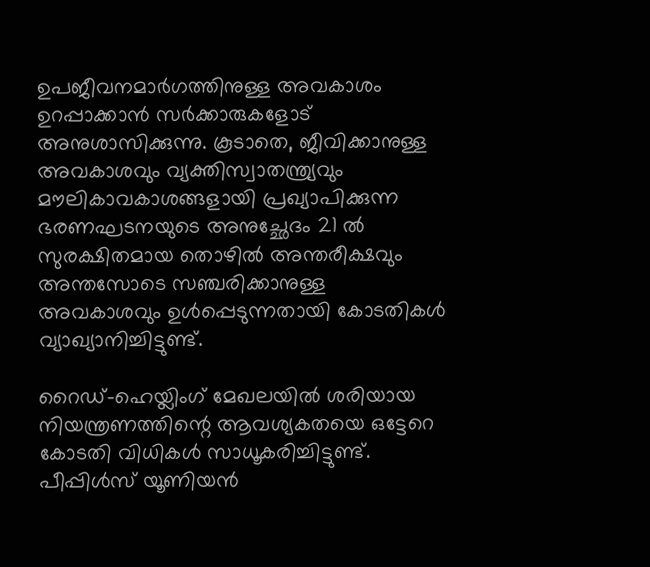ഉപജീവനമാര്‍ഗത്തിനുള്ള അവകാശം ഉറപ്പാക്കാന്‍ സര്‍ക്കാരുകളോട് അനുശാസിക്കുന്നു. കൂടാതെ, ജീവിക്കാനുള്ള അവകാശവും വ്യക്തിസ്വാതന്ത്ര്യവും മൗലികാവകാശങ്ങളായി പ്രഖ്യാപിക്കുന്ന ഭരണഘടനയുടെ അനുച്ഛേദം 21 ല്‍ സുരക്ഷിതമായ തൊഴില്‍ അന്തരീക്ഷവും അന്തസോടെ സഞ്ചരിക്കാനുള്ള അവകാശവും ഉള്‍പ്പെടുന്നതായി കോടതികള്‍ വ്യാഖ്യാനിച്ചിട്ടുണ്ട്.

റൈഡ്-ഹെയ്ലിംഗ് മേഖലയില്‍ ശരിയായ നിയന്ത്രണത്തിന്റെ ആവശ്യകതയെ ഒട്ടേറെ കോടതി വിധികള്‍ സാധൂകരിച്ചിട്ടുണ്ട്. പീപ്പിള്‍സ് യൂണിയന്‍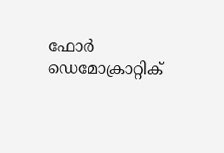ഫോര്‍ ഡെമോക്രാറ്റിക്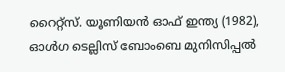റൈറ്റ്‌സ്. യൂണിയന്‍ ഓഫ് ഇന്ത്യ (1982), ഓള്‍ഗ ടെല്ലിസ് ബോംബെ മുനിസിപ്പല്‍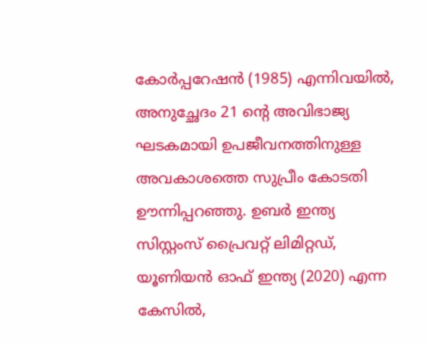കോര്‍പ്പറേഷന്‍ (1985) എന്നിവയില്‍, അനുച്ഛേദം 21 ന്റെ അവിഭാജ്യ ഘടകമായി ഉപജീവനത്തിനുള്ള അവകാശത്തെ സുപ്രീം കോടതി ഊന്നിപ്പറഞ്ഞു. ഉബര്‍ ഇന്ത്യ സിസ്റ്റംസ് പ്രൈവറ്റ് ലിമിറ്റഡ്, യൂണിയന്‍ ഓഫ് ഇന്ത്യ (2020) എന്ന കേസില്‍,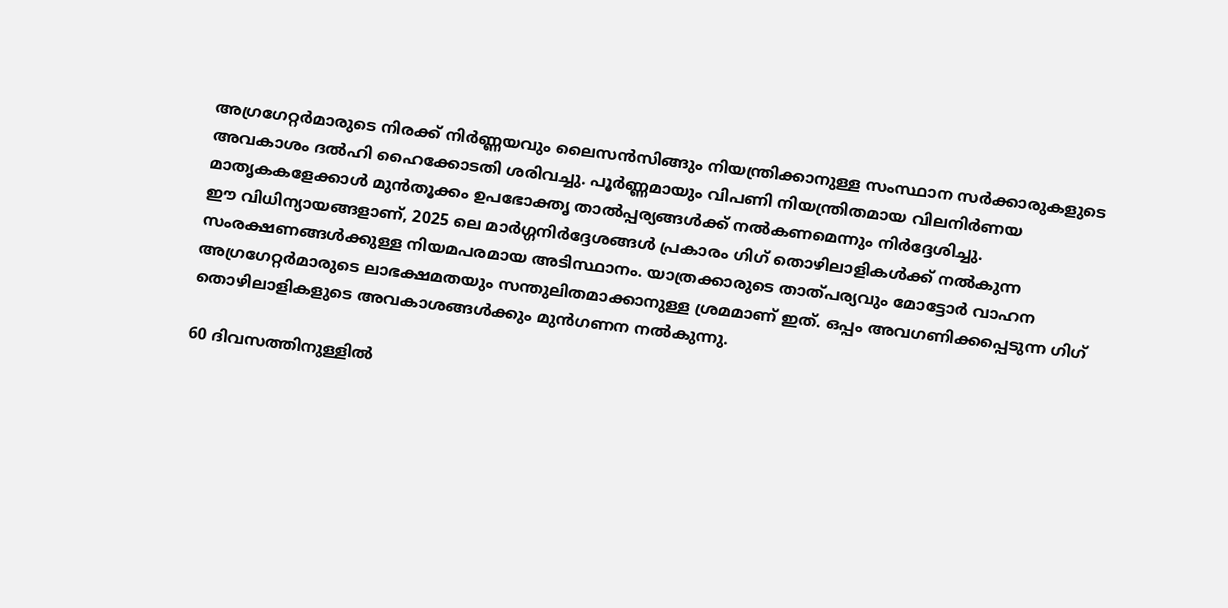അഗ്രഗേറ്റര്‍മാരുടെ നിരക്ക് നിര്‍ണ്ണയവും ലൈസന്‍സിങ്ങും നിയന്ത്രിക്കാനുള്ള സംസ്ഥാന സര്‍ക്കാരുകളുടെ അവകാശം ദല്‍ഹി ഹൈക്കോടതി ശരിവച്ചു. പൂര്‍ണ്ണമായും വിപണി നിയന്ത്രിതമായ വിലനിര്‍ണയ മാതൃകകളേക്കാള്‍ മുന്‍തൂക്കം ഉപഭോക്തൃ താല്‍പ്പര്യങ്ങള്‍ക്ക് നല്‍കണമെന്നും നിര്‍ദ്ദേശിച്ചു.
ഈ വിധിന്യായങ്ങളാണ്, 2025 ലെ മാര്‍ഗ്ഗനിര്‍ദ്ദേശങ്ങള്‍ പ്രകാരം ഗിഗ് തൊഴിലാളികള്‍ക്ക് നല്‍കുന്ന സംരക്ഷണങ്ങള്‍ക്കുള്ള നിയമപരമായ അടിസ്ഥാനം. യാത്രക്കാരുടെ താത്പര്യവും മോട്ടോര്‍ വാഹന അഗ്രഗേറ്റര്‍മാരുടെ ലാഭക്ഷമതയും സന്തുലിതമാക്കാനുള്ള ശ്രമമാണ് ഇത്. ഒപ്പം അവഗണിക്കപ്പെടുന്ന ഗിഗ് തൊഴിലാളികളുടെ അവകാശങ്ങള്‍ക്കും മുന്‍ഗണന നല്‍കുന്നു.

60 ദിവസത്തിനുള്ളില്‍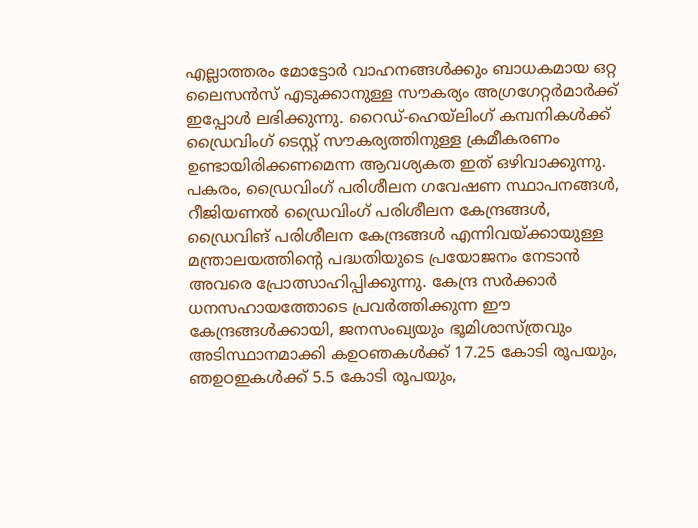എല്ലാത്തരം മോട്ടോര്‍ വാഹനങ്ങള്‍ക്കും ബാധകമായ ഒറ്റ ലൈസന്‍സ് എടുക്കാനുള്ള സൗകര്യം അഗ്രഗേറ്റര്‍മാര്‍ക്ക് ഇപ്പോള്‍ ലഭിക്കുന്നു. റൈഡ്-ഹെയ്ലിംഗ് കമ്പനികള്‍ക്ക് ഡ്രൈവിംഗ് ടെസ്റ്റ് സൗകര്യത്തിനുള്ള ക്രമീകരണം ഉണ്ടായിരിക്കണമെന്ന ആവശ്യകത ഇത് ഒഴിവാക്കുന്നു. പകരം, ഡ്രൈവിംഗ് പരിശീലന ഗവേഷണ സ്ഥാപനങ്ങള്‍, റീജിയണല്‍ ഡ്രൈവിംഗ് പരിശീലന കേന്ദ്രങ്ങള്‍, ഡ്രൈവിങ് പരിശീലന കേന്ദ്രങ്ങള്‍ എന്നിവയ്‌ക്കായുള്ള മന്ത്രാലയത്തിന്റെ പദ്ധതിയുടെ പ്രയോജനം നേടാന്‍ അവരെ പ്രോത്സാഹിപ്പിക്കുന്നു. കേന്ദ്ര സര്‍ക്കാര്‍ ധനസഹായത്തോടെ പ്രവര്‍ത്തിക്കുന്ന ഈ കേന്ദ്രങ്ങള്‍ക്കായി, ജനസംഖ്യയും ഭൂമിശാസ്ത്രവും അടിസ്ഥാനമാക്കി കഉഠഞകള്‍ക്ക് 17.25 കോടി രൂപയും, ഞഉഠഇകള്‍ക്ക് 5.5 കോടി രൂപയും,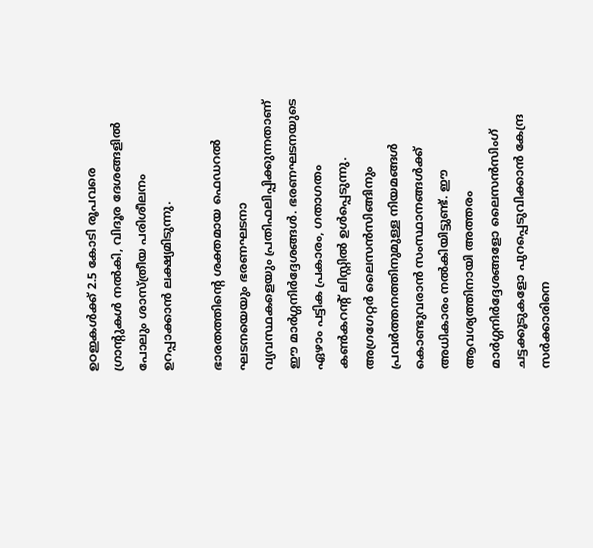ഉഠഇകള്‍ക്ക് 2.5 കോടി രൂപവരെ ഗ്രാന്റുകള്‍ നല്‍കി, വിദൂര ദേശങ്ങളില്‍ പോലും ശാസ്ത്രീയ പരിശീലനം ഉറപ്പാക്കാന്‍ ലക്ഷ്യമിടുന്നു.

ഭാരതത്തിന്റെ ശക്തമായ ഫെഡറല്‍ ഘടനയെയും ഭരണഘടനാ വ്യവസ്ഥകളെയും പ്രതിഫലിപ്പിക്കുന്നതാണ് ഈ മാര്‍ഗ്ഗനിര്‍ദ്ദേശങ്ങള്‍. ഭരണഘടനയുടെ ഏഴാം പട്ടിക പ്രകാരം, ഗതാഗതം കണ്‍കറന്റ് ലിസ്റ്റില്‍ ഉള്‍പ്പെടുന്നു. അഗ്രഗേറ്റര്‍ ലൈസന്‍സിങ്ങിനും പ്രവര്‍ത്തനത്തിനുമുള്ള നിയമങ്ങള്‍ കൊണ്ടുവരാന്‍ സംസ്ഥാനങ്ങള്‍ക്ക് അധികാരം നല്‍കിയിട്ടുണ്ട്. ഈ ആവശ്യത്തിനായി അത്തരം മാര്‍ഗ്ഗനിര്‍ദ്ദേശങ്ങളോ ലൈസന്‍സിംഗ് ചട്ടക്കൂടുകളോ പുറപ്പെടുവിക്കാന്‍ കേന്ദ്ര സര്‍ക്കാരിനെ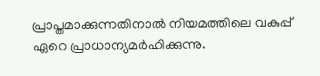പ്രാപ്തമാക്കുന്നതിനാല്‍ നിയമത്തിലെ വകുപ്പ് ഏറെ പ്രാധാന്യമര്‍ഹിക്കുന്നു.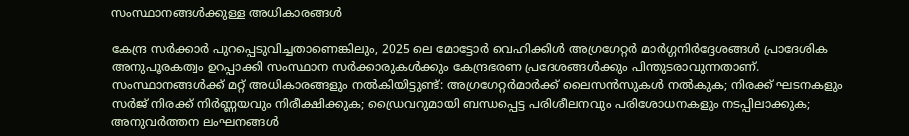സംസ്ഥാനങ്ങള്‍ക്കുള്ള അധികാരങ്ങള്‍

കേന്ദ്ര സര്‍ക്കാര്‍ പുറപ്പെടുവിച്ചതാണെങ്കിലും, 2025 ലെ മോട്ടോര്‍ വെഹിക്കിള്‍ അഗ്രഗേറ്റര്‍ മാര്‍ഗ്ഗനിര്‍ദ്ദേശങ്ങള്‍ പ്രാദേശിക അനുപൂരകത്വം ഉറപ്പാക്കി സംസ്ഥാന സര്‍ക്കാരുകള്‍ക്കും കേന്ദ്രഭരണ പ്രദേശങ്ങള്‍ക്കും പിന്തുടരാവുന്നതാണ്. സംസ്ഥാനങ്ങള്‍ക്ക് മറ്റ് അധികാരങ്ങളും നല്‍കിയിട്ടുണ്ട്: അഗ്രഗേറ്റര്‍മാര്‍ക്ക് ലൈസന്‍സുകള്‍ നല്‍കുക; നിരക്ക് ഘടനകളും സര്‍ജ് നിരക്ക് നിര്‍ണ്ണയവും നിരീക്ഷിക്കുക; ഡ്രൈവറുമായി ബന്ധപ്പെട്ട പരിശീലനവും പരിശോധനകളും നടപ്പിലാക്കുക; അനുവര്‍ത്തന ലംഘനങ്ങള്‍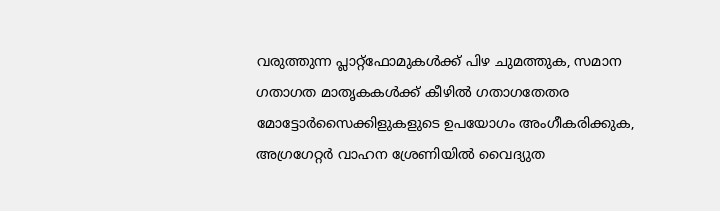വരുത്തുന്ന പ്ലാറ്റ്ഫോമുകള്‍ക്ക് പിഴ ചുമത്തുക, സമാന ഗതാഗത മാതൃകകള്‍ക്ക് കീഴില്‍ ഗതാഗതേതര മോട്ടോര്‍സൈക്കിളുകളുടെ ഉപയോഗം അംഗീകരിക്കുക, അഗ്രഗേറ്റര്‍ വാഹന ശ്രേണിയില്‍ വൈദ്യുത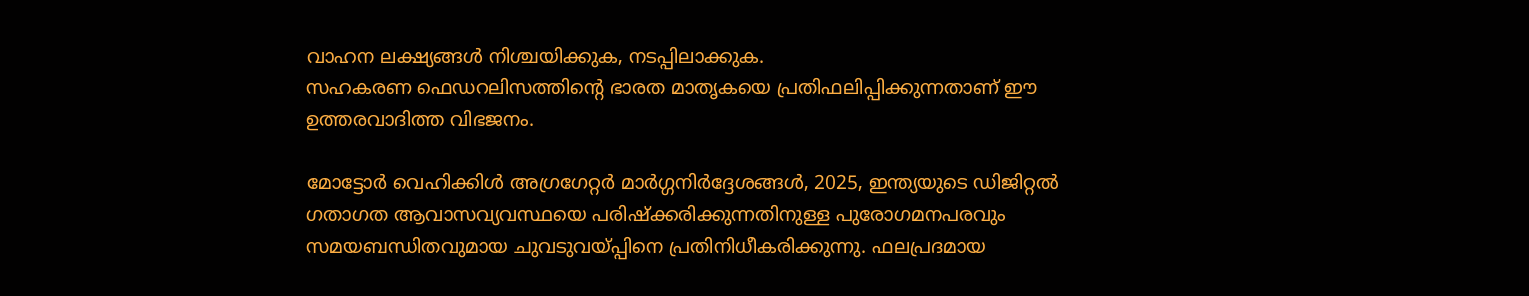വാഹന ലക്ഷ്യങ്ങള്‍ നിശ്ചയിക്കുക, നടപ്പിലാക്കുക.
സഹകരണ ഫെഡറലിസത്തിന്റെ ഭാരത മാതൃകയെ പ്രതിഫലിപ്പിക്കുന്നതാണ് ഈ ഉത്തരവാദിത്ത വിഭജനം.

മോട്ടോര്‍ വെഹിക്കിള്‍ അഗ്രഗേറ്റര്‍ മാര്‍ഗ്ഗനിര്‍ദ്ദേശങ്ങള്‍, 2025, ഇന്ത്യയുടെ ഡിജിറ്റല്‍ ഗതാഗത ആവാസവ്യവസ്ഥയെ പരിഷ്‌ക്കരിക്കുന്നതിനുള്ള പുരോഗമനപരവും സമയബന്ധിതവുമായ ചുവടുവയ്‌പ്പിനെ പ്രതിനിധീകരിക്കുന്നു. ഫലപ്രദമായ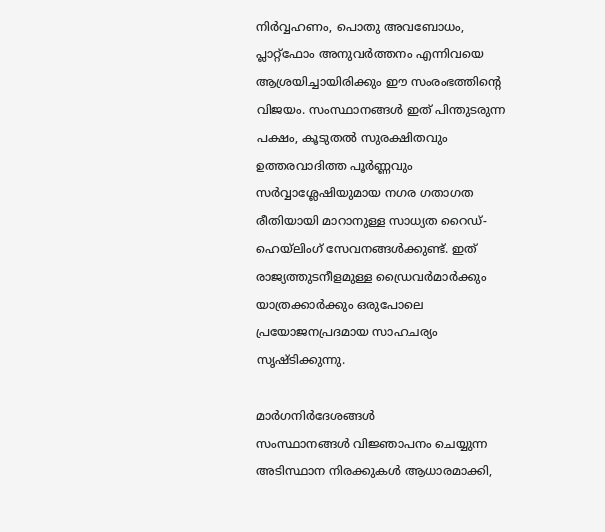നിര്‍വ്വഹണം, പൊതു അവബോധം, പ്ലാറ്റ്ഫോം അനുവര്‍ത്തനം എന്നിവയെ ആശ്രയിച്ചായിരിക്കും ഈ സംരംഭത്തിന്റെ വിജയം. സംസ്ഥാനങ്ങള്‍ ഇത് പിന്തുടരുന്ന പക്ഷം, കൂടുതല്‍ സുരക്ഷിതവും ഉത്തരവാദിത്ത പൂര്‍ണ്ണവും സര്‍വ്വാശ്ലേഷിയുമായ നഗര ഗതാഗത രീതിയായി മാറാനുള്ള സാധ്യത റൈഡ്-ഹെയ്ലിംഗ് സേവനങ്ങള്‍ക്കുണ്ട്. ഇത് രാജ്യത്തുടനീളമുള്ള ഡ്രൈവര്‍മാര്‍ക്കും യാത്രക്കാര്‍ക്കും ഒരുപോലെ പ്രയോജനപ്രദമായ സാഹചര്യം സൃഷ്ടിക്കുന്നു.

മാര്‍ഗനിര്‍ദേശങ്ങള്‍
സംസ്ഥാനങ്ങള്‍ വിജ്ഞാപനം ചെയ്യുന്ന അടിസ്ഥാന നിരക്കുകള്‍ ആധാരമാക്കി,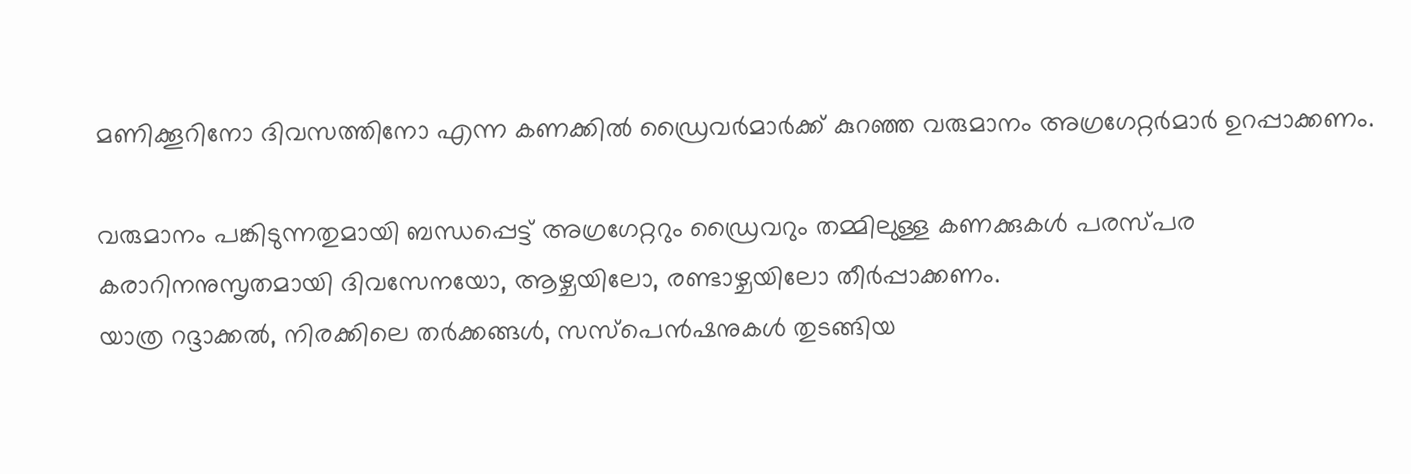മണിക്കൂറിനോ ദിവസത്തിനോ എന്ന കണക്കില്‍ ഡ്രൈവര്‍മാര്‍ക്ക് കുറഞ്ഞ വരുമാനം അഗ്രഗേറ്റര്‍മാര്‍ ഉറപ്പാക്കണം.

വരുമാനം പങ്കിടുന്നതുമായി ബന്ധപ്പെട്ട് അഗ്രഗേറ്ററും ഡ്രൈവറും തമ്മിലുള്ള കണക്കുകള്‍ പരസ്പര കരാറിനനുസൃതമായി ദിവസേനയോ, ആഴ്ചയിലോ, രണ്ടാഴ്ചയിലോ തീര്‍പ്പാക്കണം.
യാത്ര റദ്ദാക്കല്‍, നിരക്കിലെ തര്‍ക്കങ്ങള്‍, സസ്പെന്‍ഷനുകള്‍ തുടങ്ങിയ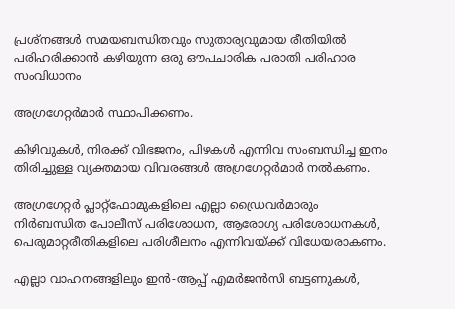പ്രശ്നങ്ങള്‍ സമയബന്ധിതവും സുതാര്യവുമായ രീതിയില്‍ പരിഹരിക്കാന്‍ കഴിയുന്ന ഒരു ഔപചാരിക പരാതി പരിഹാര സംവിധാനം

അഗ്രഗേറ്റര്‍മാര്‍ സ്ഥാപിക്കണം.

കിഴിവുകള്‍, നിരക്ക് വിഭജനം, പിഴകള്‍ എന്നിവ സംബന്ധിച്ച ഇനം തിരിച്ചുള്ള വ്യക്തമായ വിവരങ്ങള്‍ അഗ്രഗേറ്റര്‍മാര്‍ നല്‍കണം.

അഗ്രഗേറ്റര്‍ പ്ലാറ്റ്ഫോമുകളിലെ എല്ലാ ഡ്രൈവര്‍മാരും നിര്‍ബന്ധിത പോലീസ് പരിശോധന, ആരോഗ്യ പരിശോധനകള്‍, പെരുമാറ്റരീതികളിലെ പരിശീലനം എന്നിവയ്‌ക്ക് വിധേയരാകണം.

എല്ലാ വാഹനങ്ങളിലും ഇന്‍-ആപ്പ് എമര്‍ജന്‍സി ബട്ടണുകള്‍,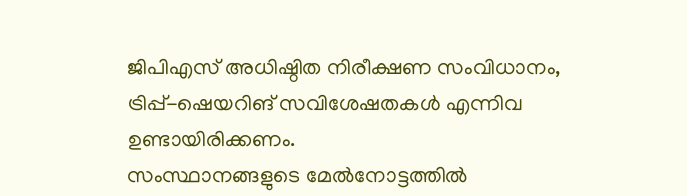ജിപിഎസ് അധിഷ്ഠിത നിരീക്ഷണ സംവിധാനം, ട്രിപ്പ്-ഷെയറിങ് സവിശേഷതകള്‍ എന്നിവ ഉണ്ടായിരിക്കണം.
സംസ്ഥാനങ്ങളുടെ മേല്‍നോട്ടത്തില്‍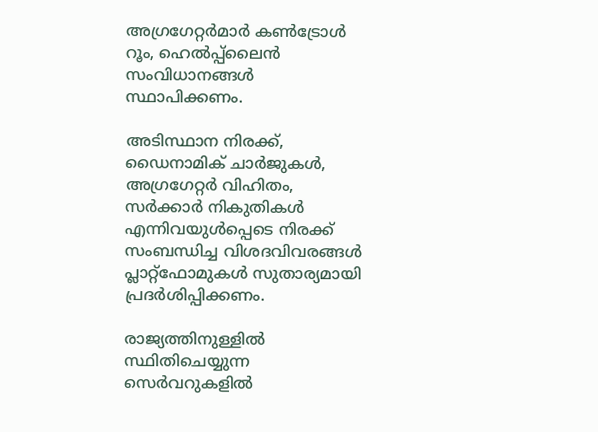അഗ്രഗേറ്റര്‍മാര്‍ കണ്‍ട്രോള്‍ റൂം, ഹെല്‍പ്പ്ലൈന്‍ സംവിധാനങ്ങള്‍ സ്ഥാപിക്കണം.

അടിസ്ഥാന നിരക്ക്, ഡൈനാമിക് ചാര്‍ജുകള്‍, അഗ്രഗേറ്റര്‍ വിഹിതം, സര്‍ക്കാര്‍ നികുതികള്‍ എന്നിവയുള്‍പ്പെടെ നിരക്ക് സംബന്ധിച്ച വിശദവിവരങ്ങള്‍ പ്ലാറ്റ്ഫോമുകള്‍ സുതാര്യമായി പ്രദര്‍ശിപ്പിക്കണം.

രാജ്യത്തിനുള്ളില്‍ സ്ഥിതിചെയ്യുന്ന സെര്‍വറുകളില്‍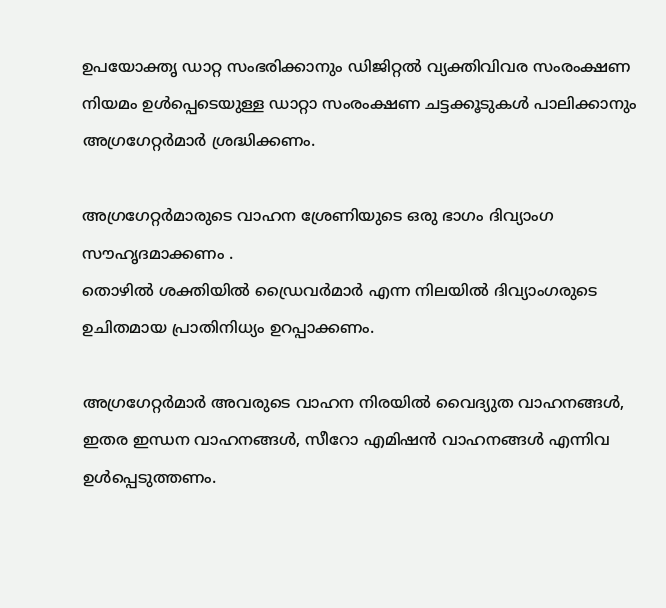ഉപയോക്തൃ ഡാറ്റ സംഭരിക്കാനും ഡിജിറ്റല്‍ വ്യക്തിവിവര സംരംക്ഷണ നിയമം ഉള്‍പ്പെടെയുള്ള ഡാറ്റാ സംരംക്ഷണ ചട്ടക്കൂടുകള്‍ പാലിക്കാനും അഗ്രഗേറ്റര്‍മാര്‍ ശ്രദ്ധിക്കണം.

അഗ്രഗേറ്റര്‍മാരുടെ വാഹന ശ്രേണിയുടെ ഒരു ഭാഗം ദിവ്യാംഗ സൗഹൃദമാക്കണം .
തൊഴില്‍ ശക്തിയില്‍ ഡ്രൈവര്‍മാര്‍ എന്ന നിലയില്‍ ദിവ്യാംഗരുടെ ഉചിതമായ പ്രാതിനിധ്യം ഉറപ്പാക്കണം.

അഗ്രഗേറ്റര്‍മാര്‍ അവരുടെ വാഹന നിരയില്‍ വൈദ്യുത വാഹനങ്ങള്‍, ഇതര ഇന്ധന വാഹനങ്ങള്‍, സീറോ എമിഷന്‍ വാഹനങ്ങള്‍ എന്നിവ ഉള്‍പ്പെടുത്തണം.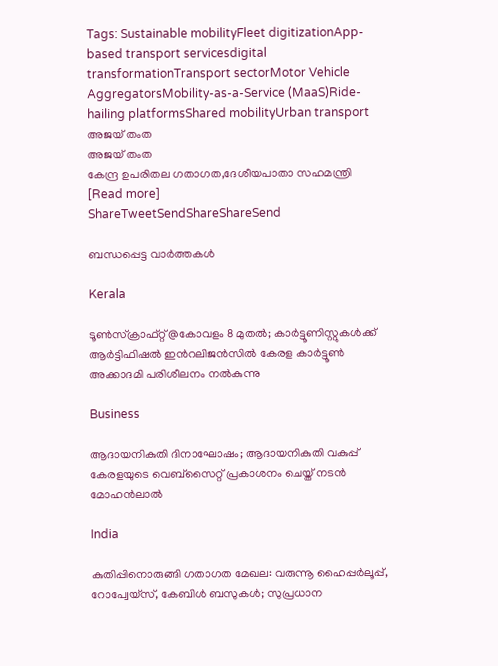Tags: Sustainable mobilityFleet digitizationApp-based transport servicesdigital transformationTransport sectorMotor Vehicle AggregatorsMobility-as-a-Service (MaaS)Ride-hailing platformsShared mobilityUrban transport
അജയ് തംത
അജയ് തംത
കേന്ദ്ര ഉപരിതല ഗതാഗത,ദേശീയപാതാ സഹമന്ത്രി [Read more]
ShareTweetSendShareShareSend

ബന്ധപ്പെട്ട വാര്‍ത്തകള്‍

Kerala

ടൂണ്‍സ്ക്രാഫ്റ്റ്@കോവളം 8 മുതല്‍; കാര്‍ട്ടൂണിസ്റ്റുകള്‍ക്ക് ആര്‍ട്ടിഫിഷല്‍ ഇന്‍റലിജന്‍സില്‍ കേരള കാര്‍ട്ടൂണ്‍ അക്കാദമി പരിശീലനം നല്‍കുന്നു

Business

ആദായനികുതി ദിനാഘോഷം; ആദായനികുതി വകുപ്പ് കേരളയുടെ വെബ്സൈറ്റ് പ്രകാശനം ചെയ്ത് നടൻ മോഹൻലാൽ

India

കുതിപ്പിനൊരുങ്ങി ഗതാഗത മേഖല: വരുന്നൂ ഹൈപ്പര്‍ലൂപ്പ്, റോപ്വേയ്സ്, കേബിള്‍ ബസുകള്‍; സുപ്രധാന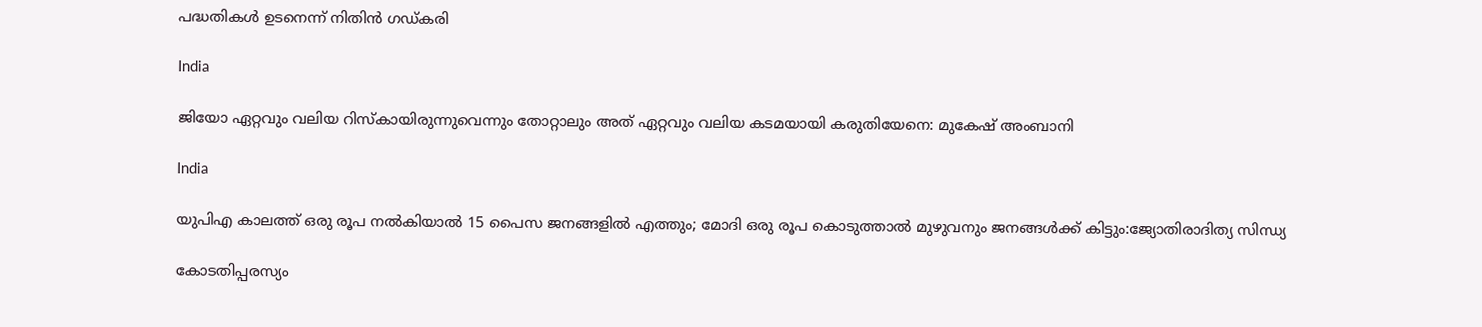പദ്ധതികള്‍ ഉടനെന്ന് നിതിന്‍ ഗഡ്കരി

India

ജിയോ ഏറ്റവും വലിയ റിസ്കായിരുന്നുവെന്നും തോറ്റാലും അത് ഏറ്റവും വലിയ കടമയായി കരുതിയേനെ: മുകേഷ് അംബാനി

India

യുപിഎ കാലത്ത് ഒരു രൂപ നല്‍കിയാല്‍ 15 പൈസ ജനങ്ങളില്‍ എത്തും; മോദി ഒരു രൂപ കൊടുത്താല്‍ മുഴുവനും ജനങ്ങള്‍ക്ക് കിട്ടും:ജ്യോതിരാദിത്യ സിന്ധ്യ

കോടതിപ്പരസ്യം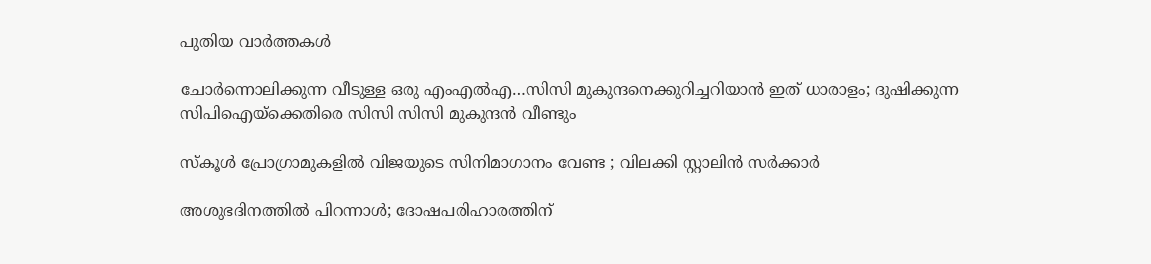പുതിയ വാര്‍ത്തകള്‍

ചോര്‍ന്നൊലിക്കുന്ന വീടുള്ള ഒരു എംഎല്‍എ…സിസി മുകുന്ദനെക്കുറിച്ചറിയാന്‍ ഇത് ധാരാളം; ദുഷിക്കുന്ന സിപിഐയ്‌ക്കെതിരെ സിസി സിസി മുകുന്ദന്‍ വീണ്ടും

സ്കൂൾ പ്രോഗ്രാമുകളിൽ വിജയുടെ സിനിമാഗാനം വേണ്ട ; വിലക്കി സ്റ്റാലിൻ സർക്കാർ

അശുഭദിനത്തിൽ പിറന്നാൾ; ദോഷപരിഹാരത്തിന്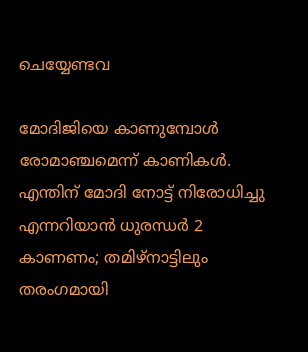ചെയ്യേണ്ടവ

മോദിജിയെ കാണുമ്പോള്‍ രോമാഞ്ചമെന്ന് കാണികള്‍. എന്തിന് മോദി നോട്ട് നിരോധിച്ചു എന്നറിയാന്‍ ധുരന്ധര്‍ 2 കാണണം; തമിഴ്നാട്ടിലും തരംഗമായി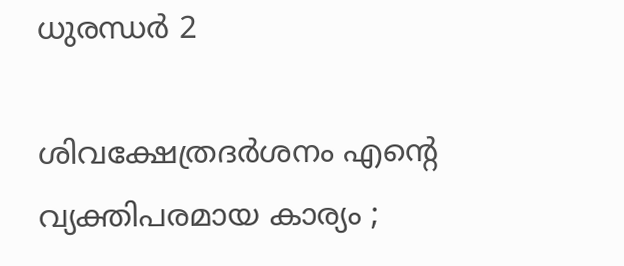ധുരന്ധര്‍ 2

ശിവക്ഷേത്രദർശനം എന്റെ വ്യക്തിപരമായ കാര്യം ;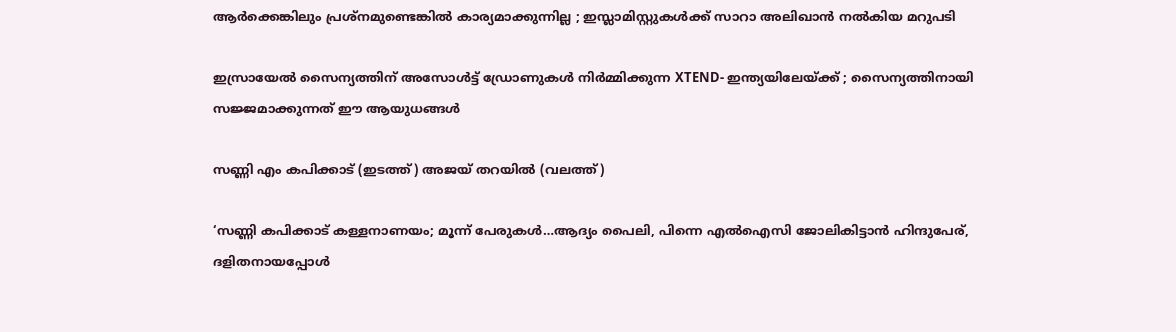ആർക്കെങ്കിലും പ്രശ്‌നമുണ്ടെങ്കിൽ കാര്യമാക്കുന്നില്ല ; ഇസ്ലാമിസ്റ്റുകൾക്ക് സാറാ അലിഖാൻ നൽകിയ മറുപടി

ഇസ്രായേൽ സൈന്യത്തിന് അസോൾട്ട് ഡ്രോണുകൾ നിർമ്മിക്കുന്ന XTEND- ഇന്ത്യയിലേയ്‌ക്ക് ; സൈന്യത്തിനായി സജ്ജമാക്കുന്നത് ഈ ആയുധങ്ങൾ

സണ്ണി എം കപിക്കാട് (ഇടത്ത്) അജയ് തറയില്‍ (വലത്ത്)

‘സണ്ണി കപിക്കാട് കള്ളനാണയം; മൂന്ന് പേരുകള്‍…ആദ്യം പൈലി, പിന്നെ എല്‍ഐസി ജോലികിട്ടാന്‍ ഹിന്ദുപേര്, ദളിതനായപ്പോള്‍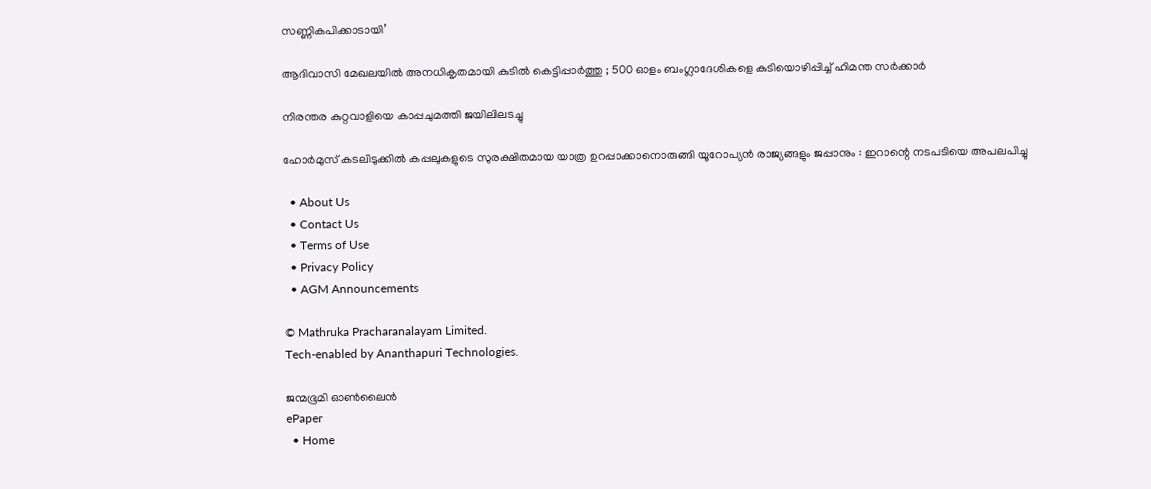സണ്ണികപിക്കാടായി’

ആദിവാസി മേഖലയിൽ അനധികൃതമായി കുടിൽ കെട്ടിപ്പാർത്തു ; 500 ഓളം ബംഗ്ലാദേശികളെ കുടിയൊഴിപ്പിച്ച് ഹിമന്ത സർക്കാർ

നിരന്തര കുറ്റവാളിയെ കാപ്പചുമത്തി ജയിലിലടച്ചു

ഹോർമുസ് കടലിടുക്കിൽ കപ്പലുകളുടെ സുരക്ഷിതമായ യാത്ര ഉറപ്പാക്കാനൊരുങ്ങി യൂറോപ്യൻ രാജ്യങ്ങളും ജപ്പാനും : ഇറാന്റെ നടപടിയെ അപലപിച്ചു

  • About Us
  • Contact Us
  • Terms of Use
  • Privacy Policy
  • AGM Announcements

© Mathruka Pracharanalayam Limited.
Tech-enabled by Ananthapuri Technologies.

ജന്മഭൂമി ഓണ്‍ലൈന്‍
ePaper
  • Home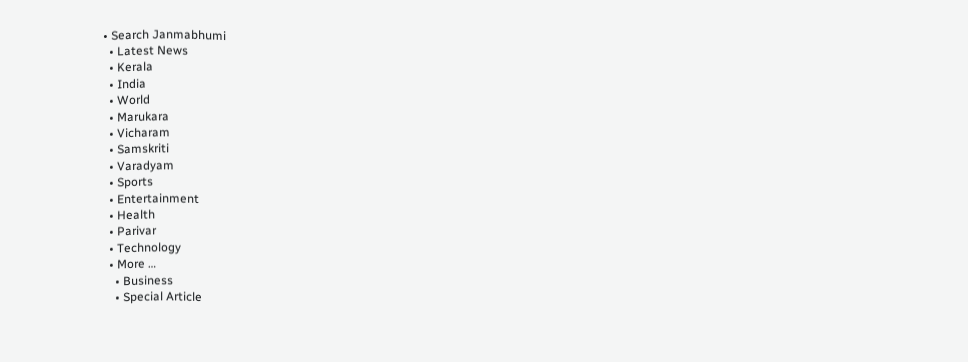• Search Janmabhumi
  • Latest News
  • Kerala
  • India
  • World
  • Marukara
  • Vicharam
  • Samskriti
  • Varadyam
  • Sports
  • Entertainment
  • Health
  • Parivar
  • Technology
  • More …
    • Business
    • Special Article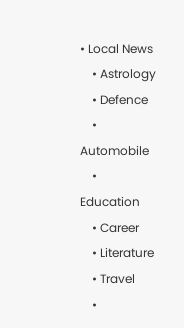• Local News
    • Astrology
    • Defence
    • Automobile
    • Education
    • Career
    • Literature
    • Travel
    •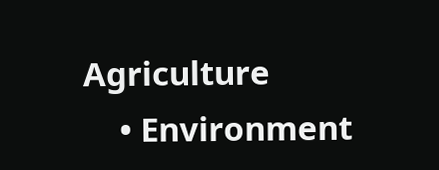Agriculture
    • Environment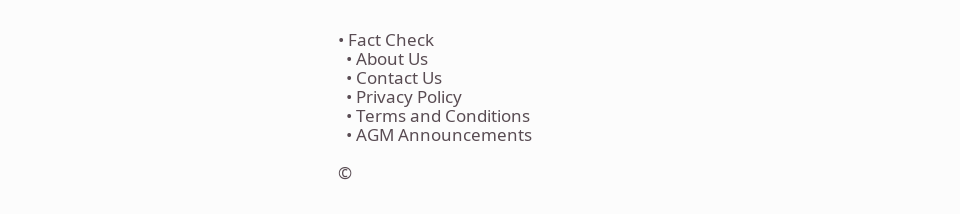• Fact Check
  • About Us
  • Contact Us
  • Privacy Policy
  • Terms and Conditions
  • AGM Announcements

©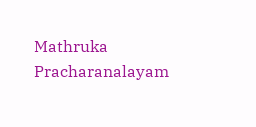Mathruka Pracharanalayam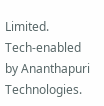Limited.
Tech-enabled by Ananthapuri Technologies.